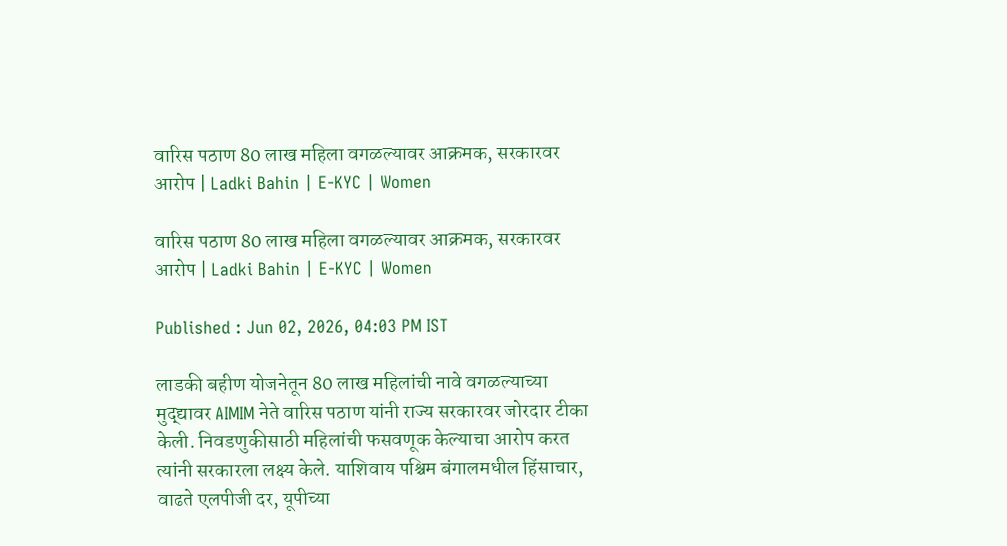वारिस पठाण 80 लाख महिला वगळल्यावर आक्रमक, सरकारवर आरोप | Ladki Bahin | E-KYC | Women

वारिस पठाण 80 लाख महिला वगळल्यावर आक्रमक, सरकारवर आरोप | Ladki Bahin | E-KYC | Women

Published : Jun 02, 2026, 04:03 PM IST

लाडकी बहीण योजनेतून 80 लाख महिलांची नावे वगळल्याच्या मुद्द्यावर AIMIM नेते वारिस पठाण यांनी राज्य सरकारवर जोरदार टीका केली. निवडणुकीसाठी महिलांची फसवणूक केल्याचा आरोप करत त्यांनी सरकारला लक्ष्य केले. याशिवाय पश्चिम बंगालमधील हिंसाचार, वाढते एलपीजी दर, यूपीच्या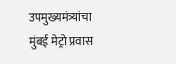उपमुख्यमंत्र्यांचा मुंबई मेट्रो प्रवास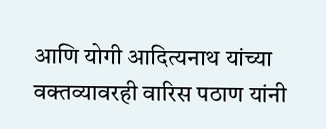आणि योगी आदित्यनाथ यांच्या वक्तव्यावरही वारिस पठाण यांनी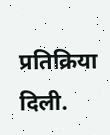प्रतिक्रिया दिली.